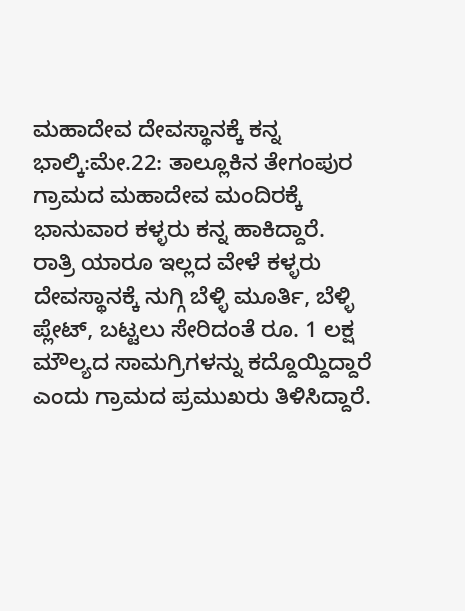ಮಹಾದೇವ ದೇವಸ್ಥಾನಕ್ಕೆ ಕನ್ನ
ಭಾಲ್ಕಿ:ಮೇ.22: ತಾಲ್ಲೂಕಿನ ತೇಗಂಪುರ ಗ್ರಾಮದ ಮಹಾದೇವ ಮಂದಿರಕ್ಕೆ ಭಾನುವಾರ ಕಳ್ಳರು ಕನ್ನ ಹಾಕಿದ್ದಾರೆ.
ರಾತ್ರಿ ಯಾರೂ ಇಲ್ಲದ ವೇಳೆ ಕಳ್ಳರು ದೇವಸ್ಥಾನಕ್ಕೆ ನುಗ್ಗಿ ಬೆಳ್ಳಿ ಮೂರ್ತಿ, ಬೆಳ್ಳಿ ಪ್ಲೇಟ್, ಬಟ್ಟಲು ಸೇರಿದಂತೆ ರೂ. 1 ಲಕ್ಷ ಮೌಲ್ಯದ ಸಾಮಗ್ರಿಗಳನ್ನು ಕದ್ದೊಯ್ದಿದ್ದಾರೆ ಎಂದು ಗ್ರಾಮದ ಪ್ರಮುಖರು ತಿಳಿಸಿದ್ದಾರೆ.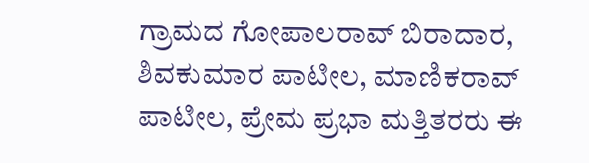ಗ್ರಾಮದ ಗೋಪಾಲರಾವ್ ಬಿರಾದಾರ, ಶಿವಕುಮಾರ ಪಾಟೀಲ, ಮಾಣಿಕರಾವ್ ಪಾಟೀಲ, ಪ್ರೇಮ ಪ್ರಭಾ ಮತ್ತಿತರರು ಈ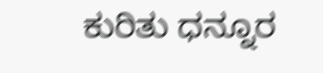ಕುರಿತು ಧನ್ನೂರ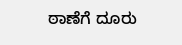ಠಾಣೆಗೆ ದೂರು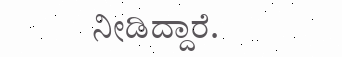ನೀಡಿದ್ದಾರೆ.